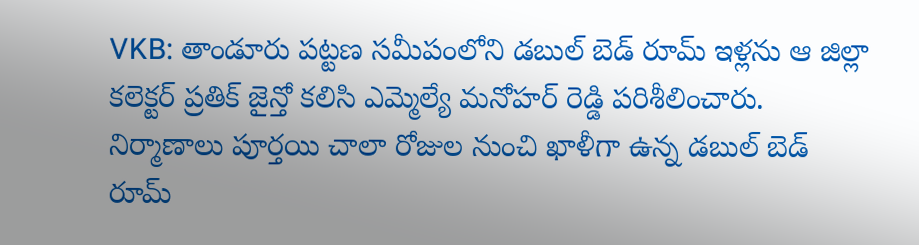VKB: తాండూరు పట్టణ సమీపంలోని డబుల్ బెడ్ రూమ్ ఇళ్లను ఆ జిల్లా కలెక్టర్ ప్రతిక్ జైన్తో కలిసి ఎమ్మెల్యే మనోహర్ రెడ్డి పరిశీలించారు. నిర్మాణాలు పూర్తయి చాలా రోజుల నుంచి ఖాళీగా ఉన్న డబుల్ బెడ్ రూమ్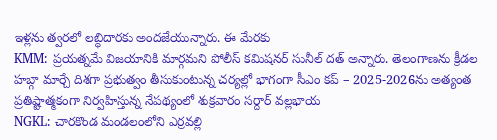ఇళ్లను త్వరలో లబ్ధిదారకు అందజేయున్నారు. ఈ మేరకు
KMM: ప్రయత్నమే విజయానికి మార్గమని పోలీస్ కమిషనర్ సునీల్ దత్ అన్నారు. తెలంగాణను క్రీడల హబ్గా మార్చే దిశగా ప్రభుత్వం తీసుకుంటున్న చర్యల్లో భాగంగా సీఎం కప్ – 2025-2026ను అత్యంత ప్రతిష్టాత్మకంగా నిర్వహిస్తున్న నేపథ్యంలో శుక్రవారం సర్దార్ వల్లభాయ
NGKL: చారకొండ మండలంలోని ఎర్రవల్లి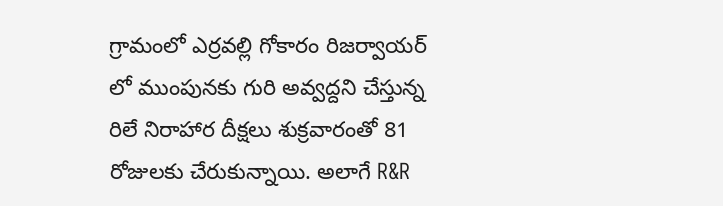గ్రామంలో ఎర్రవల్లి గోకారం రిజర్వాయర్ లో ముంపునకు గురి అవ్వద్దని చేస్తున్న రిలే నిరాహార దీక్షలు శుక్రవారంతో 81 రోజులకు చేరుకున్నాయి. అలాగే R&R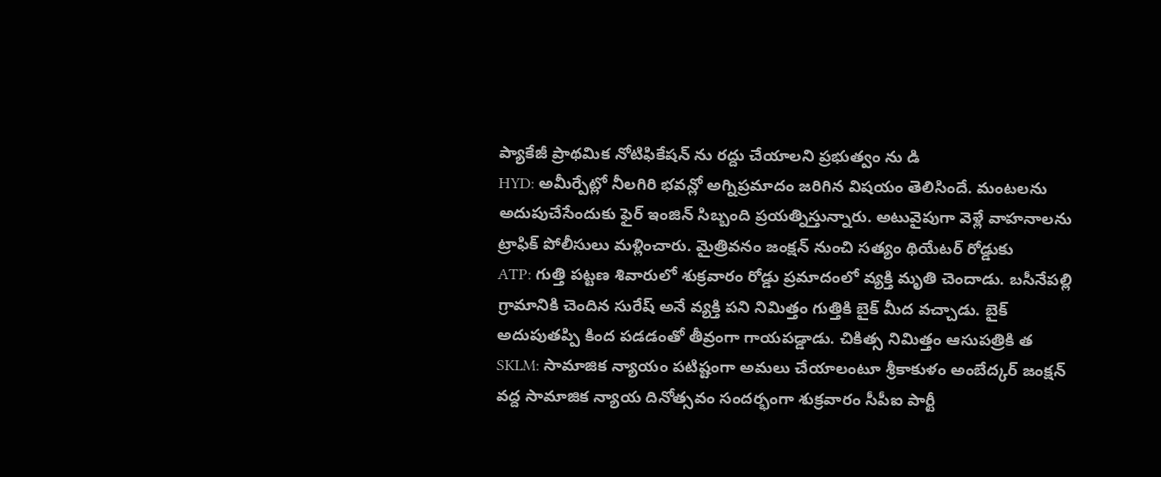ప్యాకేజీ ప్రాథమిక నోటిఫికేషన్ ను రద్దు చేయాలని ప్రభుత్వం ను డి
HYD: అమీర్పేట్లో నీలగిరి భవన్లో అగ్నిప్రమాదం జరిగిన విషయం తెలిసిందే. మంటలను అదుపుచేసేందుకు ఫైర్ ఇంజిన్ సిబ్బంది ప్రయత్నిస్తున్నారు. అటువైపుగా వెళ్లే వాహనాలను ట్రాఫిక్ పోలీసులు మళ్లించారు. మైత్రివనం జంక్షన్ నుంచి సత్యం థియేటర్ రోడ్డుకు
ATP: గుత్తి పట్టణ శివారులో శుక్రవారం రోడ్డు ప్రమాదంలో వ్యక్తి మృతి చెందాడు. బసీనేపల్లి గ్రామానికి చెందిన సురేష్ అనే వ్యక్తి పని నిమిత్తం గుత్తికి బైక్ మీద వచ్చాడు. బైక్ అదుపుతప్పి కింద పడడంతో తీవ్రంగా గాయపడ్డాడు. చికిత్స నిమిత్తం ఆసుపత్రికి త
SKLM: సామాజిక న్యాయం పటిష్టంగా అమలు చేయాలంటూ శ్రీకాకుళం అంబేద్కర్ జంక్షన్ వద్ద సామాజిక న్యాయ దినోత్సవం సందర్భంగా శుక్రవారం సీపీఐ పార్టీ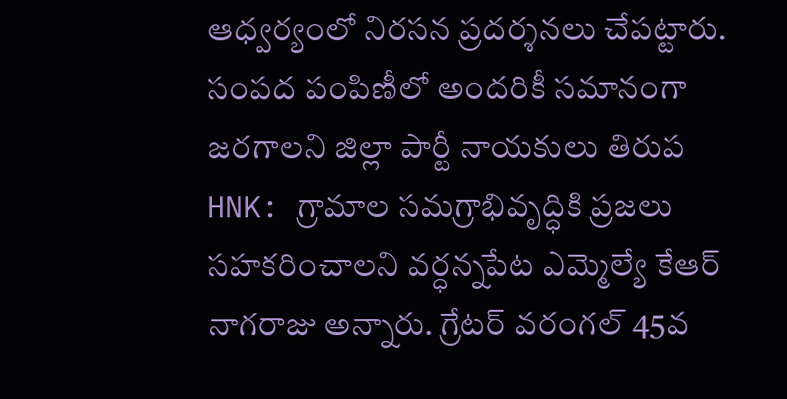ఆధ్వర్యంలో నిరసన ప్రదర్శనలు చేపట్టారు. సంపద పంపిణీలో అందరికీ సమానంగా జరగాలని జిల్లా పార్టీ నాయకులు తిరుప
HNK: గ్రామాల సమగ్రాభివృద్ధికి ప్రజలు సహకరించాలని వర్ధన్నపేట ఎమ్మెల్యే కేఆర్ నాగరాజు అన్నారు. గ్రేటర్ వరంగల్ 45వ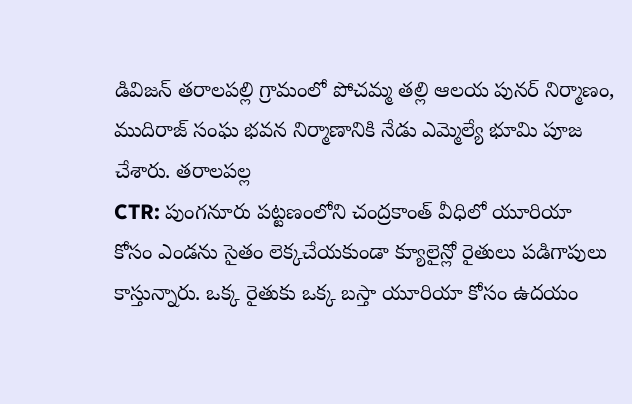డివిజన్ తరాలపల్లి గ్రామంలో పోచమ్మ తల్లి ఆలయ పునర్ నిర్మాణం, ముదిరాజ్ సంఘ భవన నిర్మాణానికి నేడు ఎమ్మెల్యే భూమి పూజ చేశారు. తరాలపల్ల
CTR: పుంగనూరు పట్టణంలోని చంద్రకాంత్ వీధిలో యూరియా కోసం ఎండను సైతం లెక్కచేయకుండా క్యూలైన్లో రైతులు పడిగాపులు కాస్తున్నారు. ఒక్క రైతుకు ఒక్క బస్తా యూరియా కోసం ఉదయం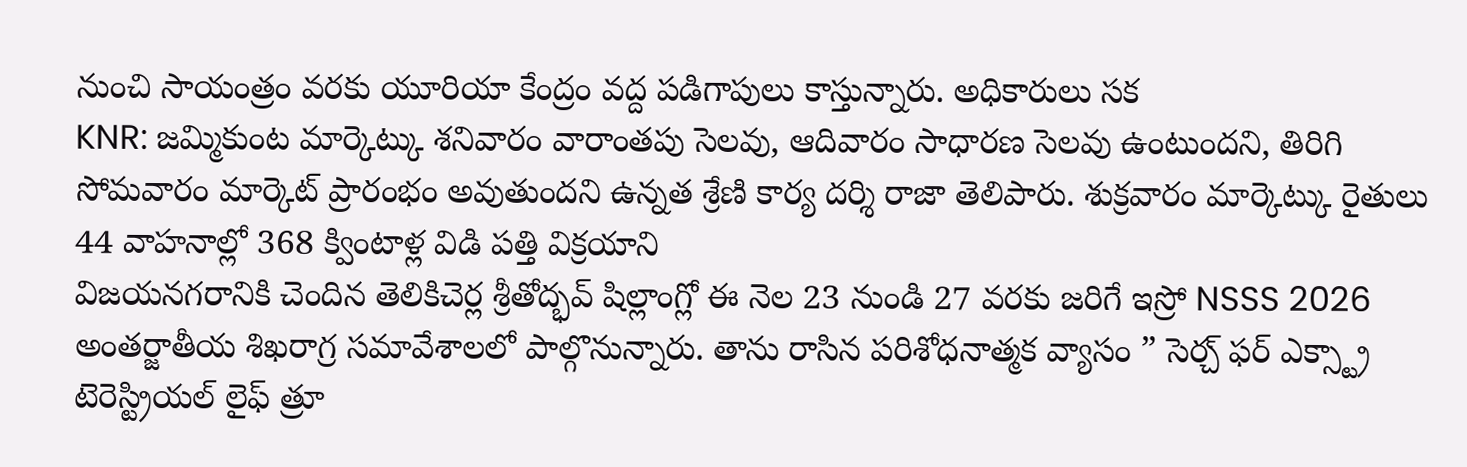నుంచి సాయంత్రం వరకు యూరియా కేంద్రం వద్ద పడిగాపులు కాస్తున్నారు. అధికారులు సక
KNR: జమ్మికుంట మార్కెట్కు శనివారం వారాంతపు సెలవు, ఆదివారం సాధారణ సెలవు ఉంటుందని, తిరిగి సోమవారం మార్కెట్ ప్రారంభం అవుతుందని ఉన్నత శ్రేణి కార్య దర్శి రాజా తెలిపారు. శుక్రవారం మార్కెట్కు రైతులు 44 వాహనాల్లో 368 క్వింటాళ్ల విడి పత్తి విక్రయాని
విజయనగరానికి చెందిన తెలికిచెర్ల శ్రీతోద్భవ్ షిల్లాంగ్లో ఈ నెల 23 నుండి 27 వరకు జరిగే ఇస్రో NSSS 2026 అంతర్జాతీయ శిఖరాగ్ర సమావేశాలలో పాల్గొనున్నారు. తాను రాసిన పరిశోధనాత్మక వ్యాసం ” సెర్చ్ ఫర్ ఎక్స్ట్రా టెరెస్ట్రియల్ లైఫ్ త్రూ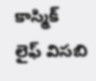కాస్మిక్ లైఫ్ విసబి